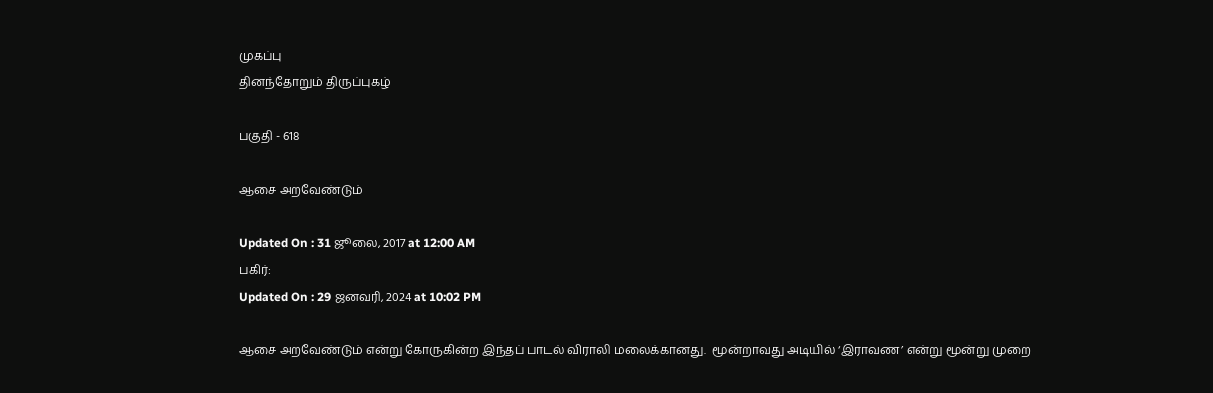முகப்பு
தினந்தோறும் திருப்புகழ்

பகுதி - 618

ஆசை அறவேண்டும்

Updated On : 31 ஜூலை, 2017 at 12:00 AM
பகிர்:
Updated On : 29 ஜனவரி, 2024 at 10:02 PM

ஆசை அறவேண்டும் என்று கோருகின்ற இந்தப் பாடல் விராலி மலைக்கானது.  மூன்றாவது அடியில் ‘இராவண’ என்று மூன்று முறை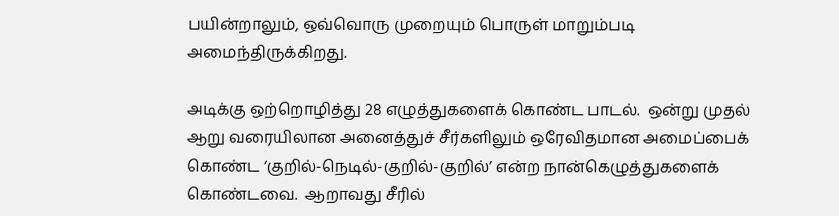பயின்றாலும், ஒவ்வொரு முறையும் பொருள் மாறும்படி அமைந்திருக்கிறது.

அடிக்கு ஒற்றொழித்து 28 எழுத்துகளைக் கொண்ட பாடல்.  ஒன்று முதல் ஆறு வரையிலான அனைத்துச் சீர்களிலும் ஒரேவிதமான அமைப்பைக் கொண்ட ‘குறில்-நெடில்-குறில்-குறில்’ என்ற நான்கெழுத்துகளைக் கொண்டவை.  ஆறாவது சீரில்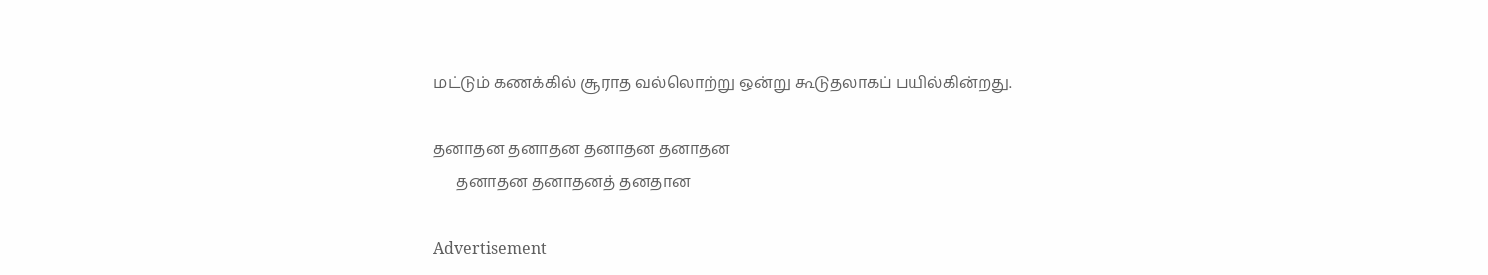மட்டும் கணக்கில் சூராத வல்லொற்று ஒன்று கூடுதலாகப் பயில்கின்றது.

தனாதன தனாதன தனாதன தனாதன
      தனாதன தனாதனத் தனதான

Advertisement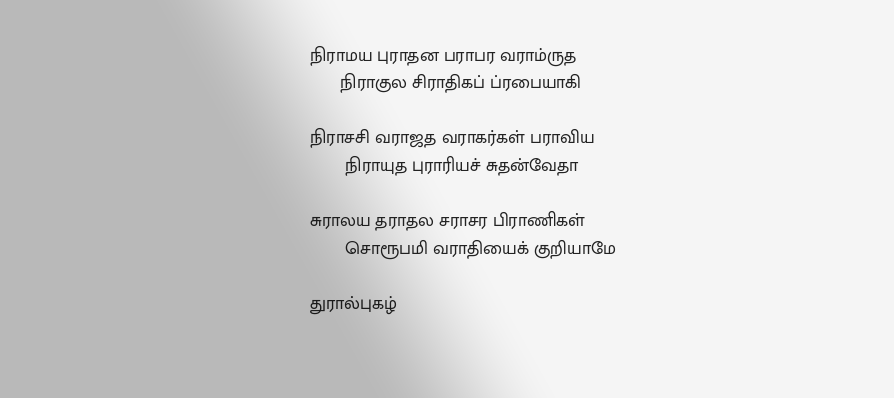நிராமய புராதன பராபர வராம்ருத
      நிராகுல சிராதிகப் ப்ரபையாகி

நிராசசி வராஜத வராகர்கள் பராவிய
       நிராயுத புராரியச் சுதன்வேதா

சுராலய தராதல சராசர பிராணிகள்
       சொரூபமி வராதியைக் குறியாமே

துரால்புகழ்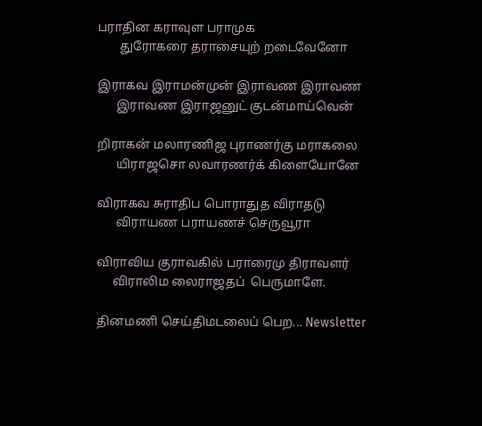பராதின கராவுள பராமுக
       துரோகரை தராசையுற் றடைவேனோ

இராகவ இராமன்முன் இராவண இராவண
      இராவண இராஜனுட் குடன்மாய்வென்

றிராகன் மலாரணிஜ புராணர்கு மராகலை
      யிராஜசொ லவாரணர்க் கிளையோனே

விராகவ சுராதிப பொராதுத விராதடு
      விராயண பராயணச் செருவூரா

விராவிய குராவகில் பராரைமு திராவளர்
     விராலிம லைராஜதப்  பெருமாளே.

தினமணி செய்திமடலைப் பெற... Newsletter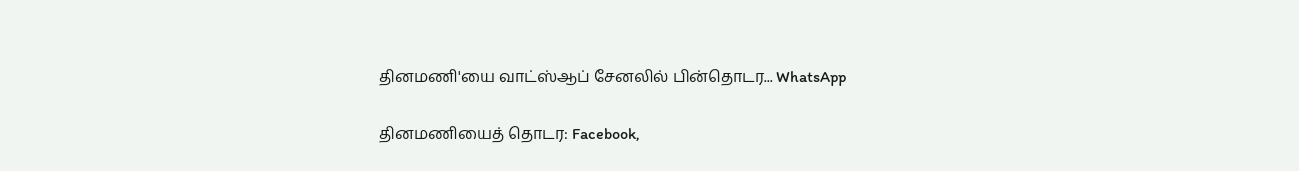தினமணி'யை வாட்ஸ்ஆப் சேனலில் பின்தொடர... WhatsApp

தினமணியைத் தொடர: Facebook,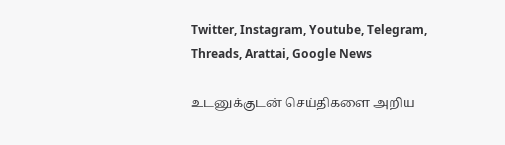Twitter, Instagram, Youtube, Telegram, Threads, Arattai, Google News

உடனுக்குடன் செய்திகளை அறிய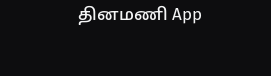தினமணி App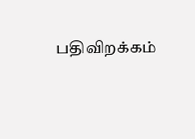பதிவிறக்கம்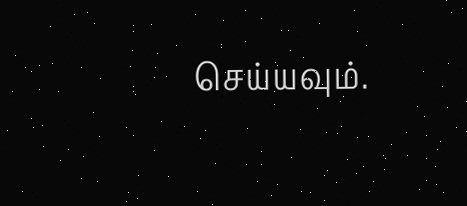செய்யவும்.